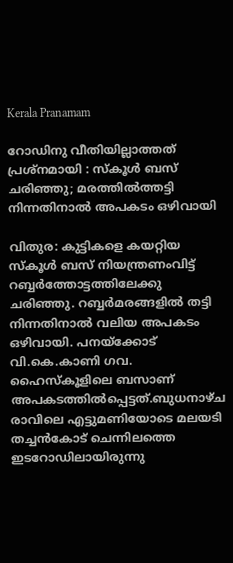Kerala Pranamam

റോഡിനു വീതിയില്ലാത്തത് പ്രശ്‌നമായി : സ്‌കൂള്‍ ബസ് ചരിഞ്ഞു; മരത്തില്‍ത്തട്ടി നിന്നതിനാല്‍ അപകടം ഒഴിവായി

വിതുര: കുട്ടികളെ കയറ്റിയ സ്‌കൂള്‍ ബസ് നിയന്ത്രണംവിട്ട് റബ്ബര്‍ത്തോട്ടത്തിലേക്കു ചരിഞ്ഞു. റബ്ബര്‍മരങ്ങളില്‍ തട്ടി നിന്നതിനാല്‍ വലിയ അപകടം ഒഴിവായി. പനയ്‌ക്കോട് വി.കെ.കാണി ഗവ. ഹൈസ്‌കൂളിലെ ബസാണ് അപകടത്തില്‍പ്പെട്ടത്.ബുധനാഴ്ച രാവിലെ എട്ടുമണിയോടെ മലയടി തച്ചന്‍കോട് ചെന്നിലത്തെ ഇടറോഡിലായിരുന്നു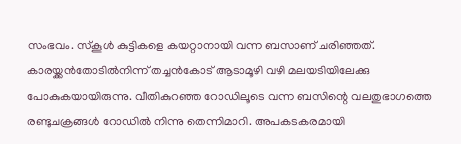സംഭവം. സ്‌കൂള്‍ കുട്ടികളെ കയറ്റാനായി വന്ന ബസാണ് ചരിഞ്ഞത്. കാരയ്ക്കന്‍തോടില്‍നിന്ന് തച്ചന്‍കോട് ആടാമൂഴി വഴി മലയടിയിലേക്കു പോകുകയായിരുന്നു. വീതികുറഞ്ഞ റോഡിലൂടെ വന്ന ബസിന്റെ വലതുഭാഗത്തെ രണ്ടുചക്രങ്ങള്‍ റോഡില്‍ നിന്നു തെന്നിമാറി. അപകടകരമായി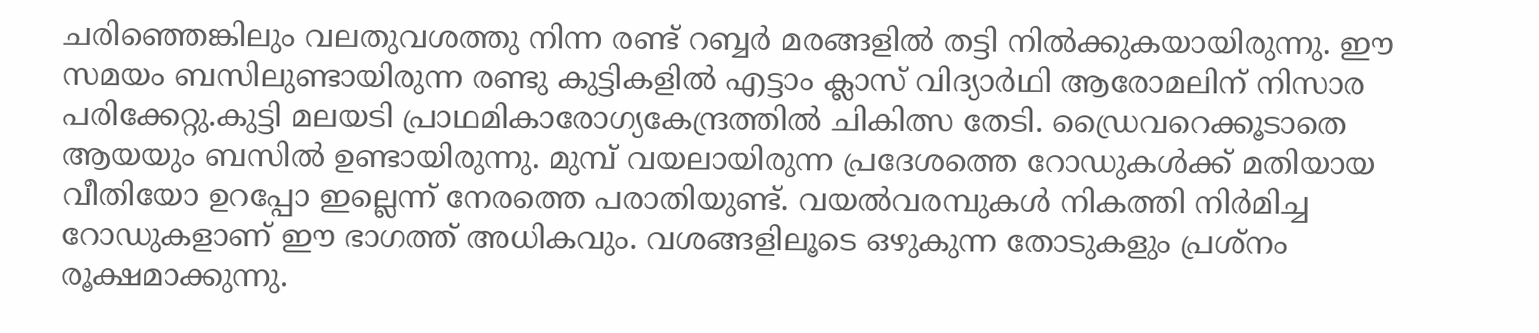ചരിഞ്ഞെങ്കിലും വലതുവശത്തു നിന്ന രണ്ട് റബ്ബര്‍ മരങ്ങളില്‍ തട്ടി നില്‍ക്കുകയായിരുന്നു. ഈ സമയം ബസിലുണ്ടായിരുന്ന രണ്ടു കുട്ടികളില്‍ എട്ടാം ക്ലാസ് വിദ്യാര്‍ഥി ആരോമലിന് നിസാര പരിക്കേറ്റു.കുട്ടി മലയടി പ്രാഥമികാരോഗ്യകേന്ദ്രത്തില്‍ ചികിത്സ തേടി. ഡ്രൈവറെക്കൂടാതെ ആയയും ബസില്‍ ഉണ്ടായിരുന്നു. മുമ്പ് വയലായിരുന്ന പ്രദേശത്തെ റോഡുകള്‍ക്ക് മതിയായ വീതിയോ ഉറപ്പോ ഇല്ലെന്ന് നേരത്തെ പരാതിയുണ്ട്. വയല്‍വരമ്പുകള്‍ നികത്തി നിര്‍മിച്ച റോഡുകളാണ് ഈ ഭാഗത്ത് അധികവും. വശങ്ങളിലൂടെ ഒഴുകുന്ന തോടുകളും പ്രശ്‌നം രൂക്ഷമാക്കുന്നു.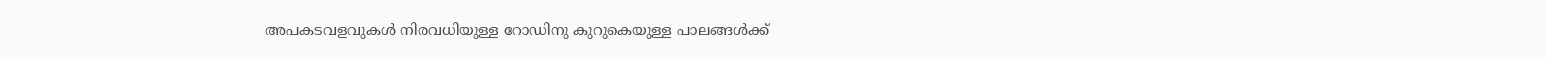അപകടവളവുകള്‍ നിരവധിയുള്ള റോഡിനു കുറുകെയുള്ള പാലങ്ങള്‍ക്ക്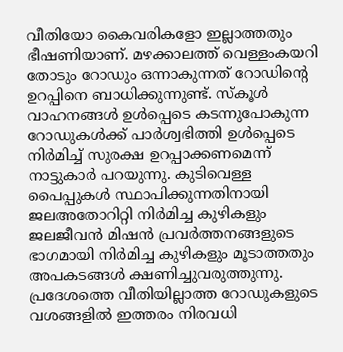വീതിയോ കൈവരികളോ ഇല്ലാത്തതും ഭീഷണിയാണ്. മഴക്കാലത്ത് വെള്ളംകയറി തോടും റോഡും ഒന്നാകുന്നത് റോഡിന്റെ ഉറപ്പിനെ ബാധിക്കുന്നുണ്ട്. സ്‌കൂള്‍ വാഹനങ്ങള്‍ ഉള്‍പ്പെടെ കടന്നുപോകുന്ന റോഡുകള്‍ക്ക് പാര്‍ശ്വഭിത്തി ഉള്‍പ്പെടെ നിര്‍മിച്ച് സുരക്ഷ ഉറപ്പാക്കണമെന്ന് നാട്ടുകാര്‍ പറയുന്നു. കുടിവെള്ള പൈപ്പുകള്‍ സ്ഥാപിക്കുന്നതിനായി ജലഅതോറിറ്റി നിര്‍മിച്ച കുഴികളും ജലജീവന്‍ മിഷന്‍ പ്രവര്‍ത്തനങ്ങളുടെ ഭാഗമായി നിര്‍മിച്ച കുഴികളും മൂടാത്തതും അപകടങ്ങള്‍ ക്ഷണിച്ചുവരുത്തുന്നു. പ്രദേശത്തെ വീതിയില്ലാത്ത റോഡുകളുടെ വശങ്ങളില്‍ ഇത്തരം നിരവധി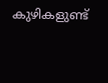കുഴികളുണ്ട്